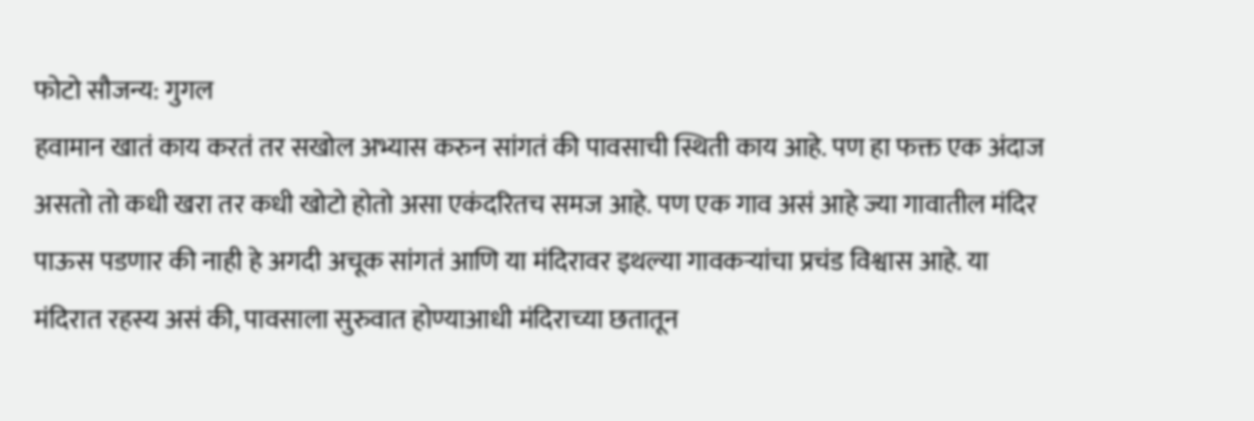फोटो सौजन्य: गुगल
हवामान खातं काय करतं तर सखोल अभ्यास करुन सांगतं की पावसाची स्थिती काय आहे. पण हा फक्त एक अंदाज असतो तो कधी खरा तर कधी खोटो होतो असा एकंदरितच समज आहे. पण एक गाव असं आहे ज्या गावातील मंदिर पाऊस पडणार की नाही हे अगदी अचूक सांगतं आणि या मंदिरावर इथल्या गावकऱ्यांचा प्रचंड विश्वास आहे. या मंदिरात रहस्य असं की, पावसाला सुरुवात होण्याआधी मंदिराच्या छतातून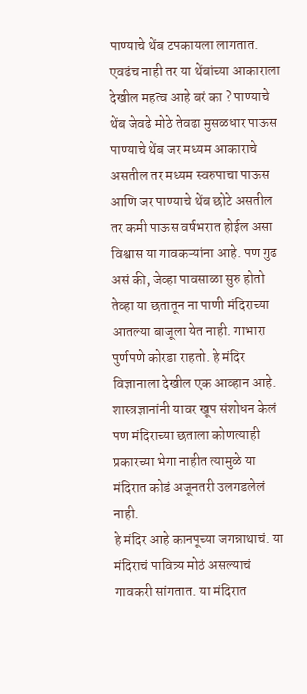पाण्याचे थेंब टपकायला लागतात. एवढंच नाही तर या थेंबांच्या आकाराला देखील महत्व आहे बरं का ? पाण्याचे थेंब जेवढे मोठे तेवढा मुसळधार पाऊस पाण्याचे थेंब जर मध्यम आकाराचे असतील तर मध्यम स्वरुपाचा पाऊस आणि जर पाण्याचे थेंब छोटे असतील तर कमी पाऊस वर्षभरात होईल असा विश्वास या गावकऱ्यांना आहे. पण गुढ असं की, जेव्हा पावसाळा सुरु होतो तेव्हा या छतातून ना पाणी मंदिराच्या आतल्या बाजूला येत नाही. गाभारा पुर्णपणे कोरडा राहतो. हे मंदिर विज्ञानाला देखील एक आव्हान आहे. शास्त्रज्ञानांनी यावर खूप संशोधन केलं पण मंदिराच्या छताला कोणत्याही प्रकारच्या भेगा नाहीत त्यामुळे या मंदिरात कोडं अजूनतरी उलगडलेलं नाही.
हे मंदिर आहे कानपूच्या जगन्नाथाचं. या मंदिराचं पावित्र्य मोठं असल्याचं गावकरी सांगतात. या मंदिरात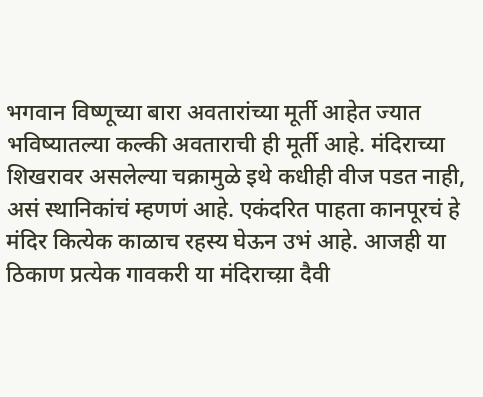भगवान विष्णूच्या बारा अवतारांच्या मूर्ती आहेत ज्यात भविष्यातल्या कल्की अवताराची ही मूर्ती आहे. मंदिराच्या शिखरावर असलेल्या चक्रामुळे इथे कधीही वीज पडत नाही, असं स्थानिकांचं म्हणणं आहे. एकंदरित पाहता कानपूरचं हे मंदिर कित्येक काळाच रहस्य घेऊन उभं आहे. आजही या ठिकाण प्रत्येक गावकरी या मंदिराच्य़ा दैवी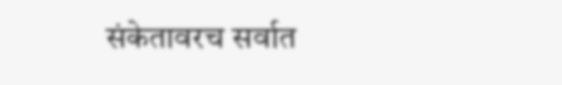संकेतावरच सर्वात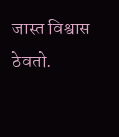जास्त विश्वास ठेवतो.